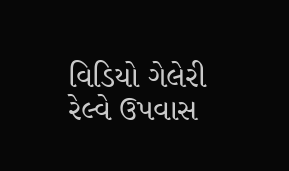વિડિયો ગેલેરી રેલ્વે ઉપવાસ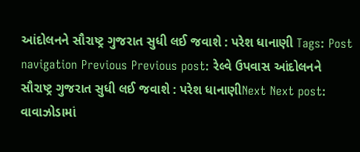આંદોલનને સૌરાષ્ટ્ર ગુજરાત સુધી લઈ જવાશે : પરેશ ધાનાણી Tags: Post navigation Previous Previous post: રેલ્વે ઉપવાસ આંદોલનને સૌરાષ્ટ્ર ગુજરાત સુધી લઈ જવાશે : પરેશ ધાનાણીNext Next post: વાવાઝોડામાં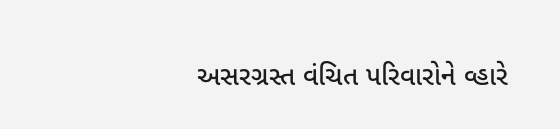અસરગ્રસ્ત વંચિત પરિવારોને વ્હારે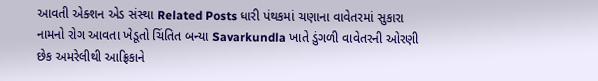આવતી એક્શન એડ સંસ્થા Related Posts ધારી પંથકમાં ચણાના વાવેતરમાં સુકારા નામનો રોગ આવતા ખેડૂતો ચિંતિત બન્યા Savarkundla ખાતે ડુંગળી વાવેતરની ઓરણી છેક અમરેલીથી આફ્રિકાને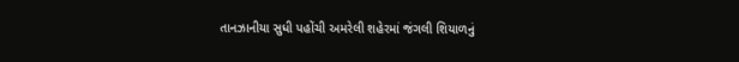તાનઝાનીયા સુધી પહોંચી અમરેલી શહેરમાં જંગલી શિયાળનું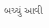બચ્ચું આવી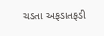ચડતા અફડાતફડી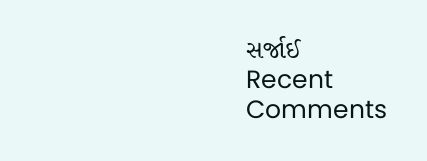સર્જાઈ
Recent Comments